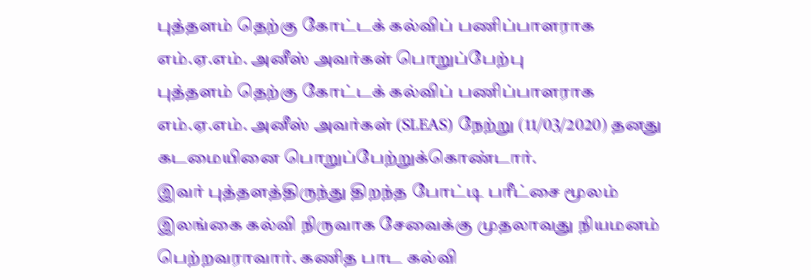புத்தளம் தெற்கு கோட்டக் கல்விப் பணிப்பாளராக எம்.ஏ.௭ம். அனீஸ் அவர்கள் பொறுப்பேற்பு
புத்தளம் தெற்கு கோட்டக் கல்விப் பணிப்பாளராக எம்.ஏ.எம். அனீஸ் அவர்கள் (SLEAS) நேற்று (11/03/2020) தனது கடமையினை பொறுப்பேற்றுக்கொண்டார்.
இவர் புத்தளத்திருந்து திறந்த போட்டி பரீட்சை மூலம் இலங்கை கல்வி நிருவாக சேவைக்கு முதலாவது நியமனம் பெற்றவராவார். கணித பாட கல்வி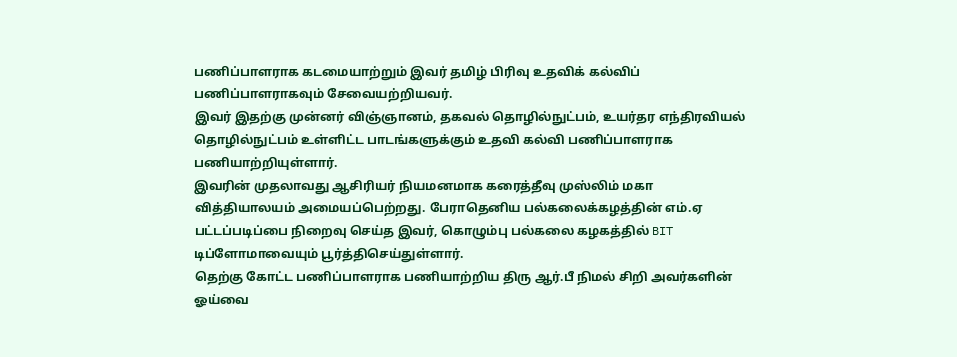பணிப்பாளராக கடமையாற்றும் இவர் தமிழ் பிரிவு உதவிக் கல்விப் பணிப்பாளராகவும் சேவையற்றியவர்.
இவர் இதற்கு முன்னர் விஞ்ஞானம், தகவல் தொழில்நுட்பம், உயர்தர எந்திரவியல் தொழில்நுட்பம் உள்ளிட்ட பாடங்களுக்கும் உதவி கல்வி பணிப்பாளராக பணியாற்றியுள்ளார்.
இவரின் முதலாவது ஆசிரியர் நியமனமாக கரைத்தீவு முஸ்லிம் மகா வித்தியாலயம் அமையப்பெற்றது. பேராதெனிய பல்கலைக்கழத்தின் எம்.ஏ பட்டப்படிப்பை நிறைவு செய்த இவர், கொழும்பு பல்கலை கழகத்தில் BIT டிப்ளோமாவையும் பூர்த்திசெய்துள்ளார்.
தெற்கு கோட்ட பணிப்பாளராக பணியாற்றிய திரு ஆர்.பீ நிமல் சிறி அவர்களின் ஓய்வை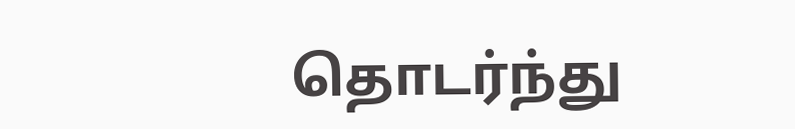தொடர்ந்து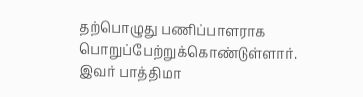தற்பொழுது பணிப்பாளராக பொறுப்பேற்றுக்கொண்டுள்ளார்.
இவர் பாத்திமா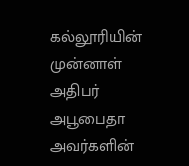கல்லூரியின் முன்னாள் அதிபர் அபூபைதா அவர்களின்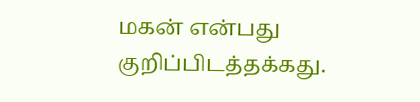மகன் என்பது குறிப்பிடத்தக்கது.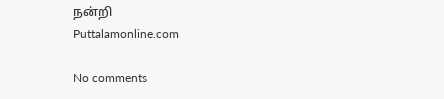நன்றி
Puttalamonline.com

No comments